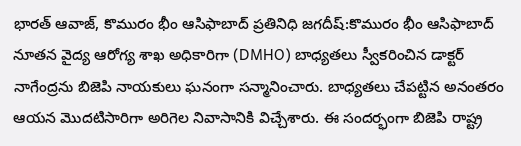భారత్ ఆవాజ్, కొమురం భీం ఆసిఫాబాద్ ప్రతినిధి జగదీష్:కొమురం భీం ఆసిఫాబాద్ నూతన వైద్య ఆరోగ్య శాఖ అధికారిగా (DMHO) బాధ్యతలు స్వీకరించిన డాక్టర్ నాగేంద్రను బిజెపి నాయకులు ఘనంగా సన్మానించారు. బాధ్యతలు చేపట్టిన అనంతరం ఆయన మొదటిసారిగా అరిగెల నివాసానికి విచ్చేశారు. ఈ సందర్భంగా బిజెపి రాష్ట్ర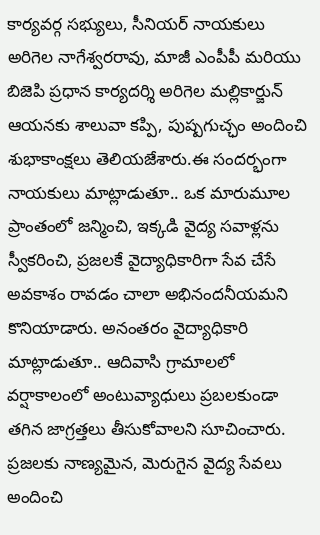కార్యవర్గ సభ్యులు, సీనియర్ నాయకులు అరిగెల నాగేశ్వరరావు, మాజీ ఎంపీపీ మరియు బిజెపి ప్రధాన కార్యదర్శి అరిగెల మల్లికార్జున్ ఆయనకు శాలువా కప్పి, పుష్పగుచ్ఛం అందించి శుభాకాంక్షలు తెలియజేశారు.ఈ సందర్భంగా నాయకులు మాట్లాడుతూ.. ఒక మారుమూల ప్రాంతంలో జన్మించి, ఇక్కడి వైద్య సవాళ్లను స్వీకరించి, ప్రజలకే వైద్యాధికారిగా సేవ చేసే అవకాశం రావడం చాలా అభినందనీయమని కొనియాడారు. అనంతరం వైద్యాధికారి మాట్లాడుతూ.. ఆదివాసి గ్రామాలలో వర్షాకాలంలో అంటువ్యాధులు ప్రబలకుండా తగిన జాగ్రత్తలు తీసుకోవాలని సూచించారు. ప్రజలకు నాణ్యమైన, మెరుగైన వైద్య సేవలు అందించి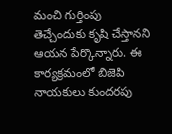మంచి గుర్తింపు తెచ్చేందుకు కృషి చేస్తానని ఆయన పేర్కొన్నారు. ఈ కార్యక్రమంలో బిజెపి నాయకులు కుందరపు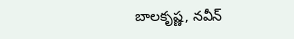బాలకృష్ణ, నవీన్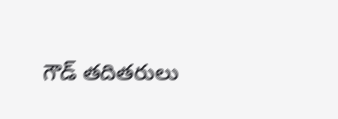గౌడ్ తదితరులు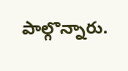పాల్గొన్నారు.